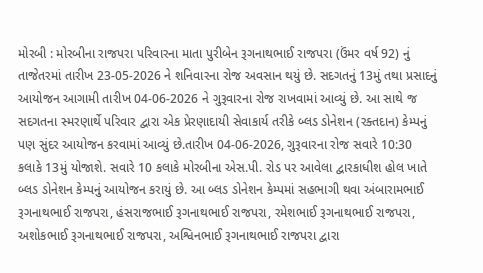મોરબી : મોરબીના રાજપરા પરિવારના માતા પુરીબેન રૂગનાથભાઈ રાજપરા (ઉંમર વર્ષ 92) નું તાજેતરમાં તારીખ 23-05-2026 ને શનિવારના રોજ અવસાન થયું છે. સદગતનું 13મું તથા પ્રસાદનું આયોજન આગામી તારીખ 04-06-2026 ને ગુરૂવારના રોજ રાખવામાં આવ્યું છે. આ સાથે જ સદગતના સ્મરણાર્થે પરિવાર દ્વારા એક પ્રેરણાદાયી સેવાકાર્ય તરીકે બ્લડ ડોનેશન (રક્તદાન) કેમ્પનું પણ સુંદર આયોજન કરવામાં આવ્યું છે.તારીખ 04-06-2026, ગુરૂવારના રોજ સવારે 10:30 કલાકે 13મું યોજાશે. સવારે 10 કલાકે મોરબીના એસ.પી. રોડ પર આવેલા દ્વારકાધીશ હોલ ખાતે બ્લડ ડોનેશન કેમ્પનું આયોજન કરાયું છે. આ બ્લડ ડોનેશન કેમ્પમાં સહભાગી થવા અંબારામભાઈ રૂગનાથભાઈ રાજપરા, હંસરાજભાઈ રૂગનાથભાઈ રાજપરા, રમેશભાઈ રૂગનાથભાઈ રાજપરા, અશોકભાઈ રૂગનાથભાઈ રાજપરા, અશ્વિનભાઈ રૂગનાથભાઈ રાજપરા દ્વારા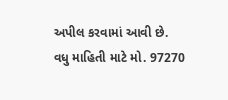અપીલ કરવામાં આવી છે. વધુ માહિતી માટે મો. 97270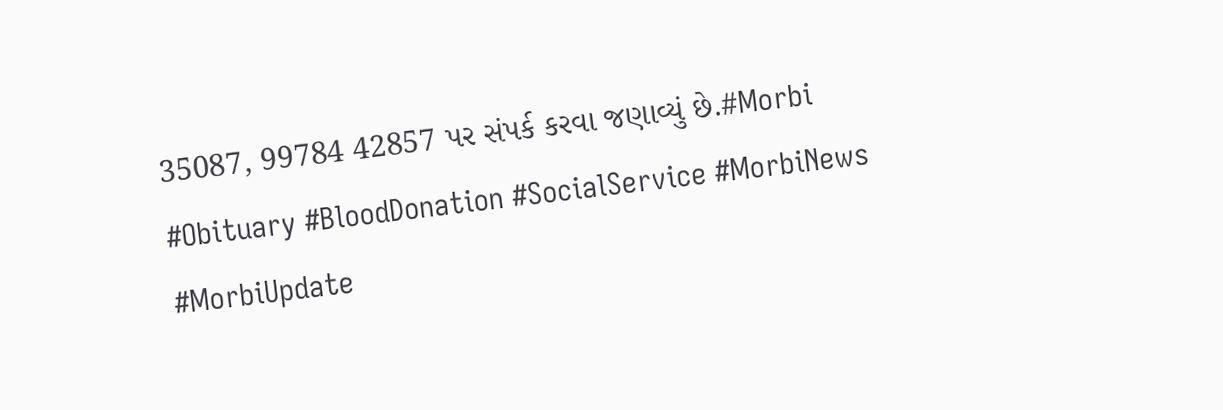35087, 99784 42857 પર સંપર્ક કરવા જણાવ્યું છે.#Morbi #Obituary #BloodDonation #SocialService #MorbiNews #MorbiUpdate